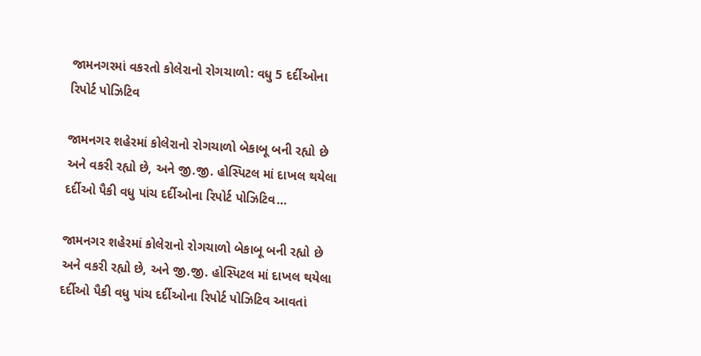જામનગરમાં વકરતો કોલેરાનો રોગચાળો: વધુ 5 દર્દીઓના રિપોર્ટ પોઝિટિવ

જામનગર શહેરમાં કોલેરાનો રોગચાળો બેકાબૂ બની રહ્યો છે અને વકરી રહ્યો છે, અને જી.જી. હોસ્પિટલ માં દાખલ થયેલા દર્દીઓ પૈકી વધુ પાંચ દર્દીઓના રિપોર્ટ પોઝિટિવ…

જામનગર શહેરમાં કોલેરાનો રોગચાળો બેકાબૂ બની રહ્યો છે અને વકરી રહ્યો છે, અને જી.જી. હોસ્પિટલ માં દાખલ થયેલા દર્દીઓ પૈકી વધુ પાંચ દર્દીઓના રિપોર્ટ પોઝિટિવ આવતાં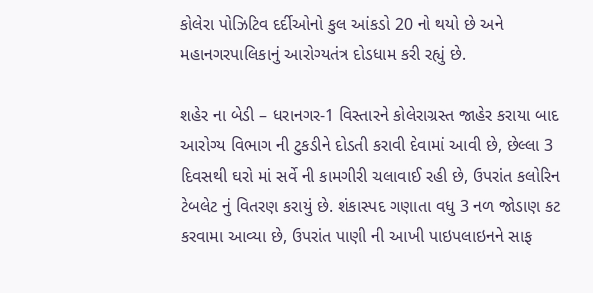કોલેરા પોઝિટિવ દર્દીઓનો કુલ આંકડો 20 નો થયો છે અને મહાનગરપાલિકાનું આરોગ્યતંત્ર દોડધામ કરી રહ્યું છે.

શહેર ના બેડી – ધરાનગર-1 વિસ્તારને કોલેરાગ્રસ્ત જાહેર કરાયા બાદ આરોગ્ય વિભાગ ની ટુકડીને દોડતી કરાવી દેવામાં આવી છે, છેલ્લા 3 દિવસથી ઘરો માં સર્વે ની કામગીરી ચલાવાઈ રહી છે, ઉપરાંત કલોરિન ટેબલેટ નું વિતરણ કરાયું છે. શંકાસ્પદ ગણાતા વધુ 3 નળ જોડાણ કટ કરવામા આવ્યા છે, ઉપરાંત પાણી ની આખી પાઇપલાઇનને સાફ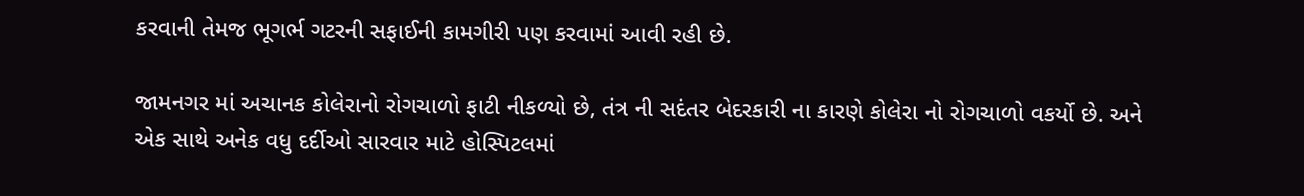કરવાની તેમજ ભૂગર્ભ ગટરની સફાઈની કામગીરી પણ કરવામાં આવી રહી છે.

જામનગર માં અચાનક કોલેરાનો રોગચાળો ફાટી નીકળ્યો છે, તંત્ર ની સદંતર બેદરકારી ના કારણે કોલેરા નો રોગચાળો વકર્યો છે. અને એક સાથે અનેક વધુ દર્દીઓ સારવાર માટે હોસ્પિટલમાં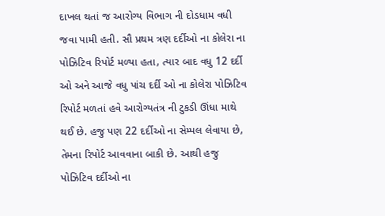દાખલ થતાં જ આરોગ્ય વિભાગ ની દોડધામ વધી જવા પામી હતી. સૌ પ્રથમ ત્રણ દર્દીઓ ના કોલેરા ના પોઝિટિવ રિપોર્ટ મળ્યા હતા, ત્યાર બાદ વધુ 12 દર્દી ઓ અને આજે વધુ પાંચ દર્દી ઓ ના કોલેરા પોઝિટિવ રિપોર્ટ મળતાં હવે આરોગ્યતંત્ર ની ટુકડી ઊંધા માથે થઈ છે. હજુ પણ 22 દર્દીઓ ના સેમ્પલ લેવાયા છે, તેમના રિપોર્ટ આવવાના બાકી છે. આથી હજુ પોઝિટિવ દર્દીઓ ના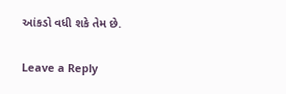આંકડો વધી શકે તેમ છે.

Leave a Reply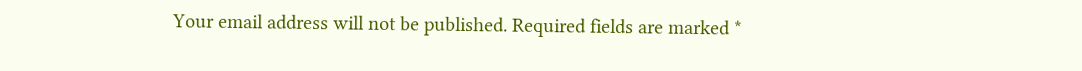Your email address will not be published. Required fields are marked *